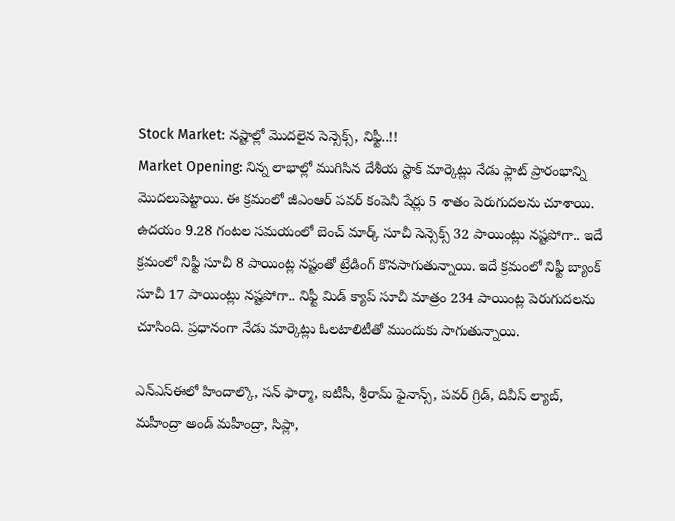Stock Market: నష్టాల్లో మెుదలైన సెన్సెక్స్, నిఫ్టీ..!!
Market Opening: నిన్న లాభాల్లో ముగిసిన దేశీయ స్టాక్ మార్కెట్లు నేడు ఫ్లాట్ ప్రారంభాన్ని మెుదలుపెట్టాయి. ఈ క్రమంలో జీఎంఆర్ పవర్ కంపెనీ షేర్లు 5 శాతం పెరుగుదలను చూశాయి.
ఉదయం 9.28 గంటల సమయంలో బెంచ్ మార్క్ సూచీ సెన్సెక్స్ 32 పాయింట్లు నష్టపోగా.. ఇదే క్రమంలో నిఫ్టీ సూచీ 8 పాయింట్ల నష్టంతో ట్రేడింగ్ కొనసాగుతున్నాయి. ఇదే క్రమంలో నిఫ్టీ బ్యాంక్ సూచీ 17 పాయింట్లు నష్టపోగా.. నిఫ్టీ మిడ్ క్యాప్ సూచీ మాత్రం 234 పాయింట్ల పెరుగుదలను చూసింది. ప్రధానంగా నేడు మార్కెట్లు ఓలటాలిటీతో ముందుకు సాగుతున్నాయి.

ఎన్ఎస్ఈలో హిందాల్కొ, సన్ ఫార్మా, ఐటీసీ, శ్రీరామ్ ఫైనాన్స్, పవర్ గ్రిడ్, దివీస్ ల్యాబ్, మహీంద్రా అండ్ మహీంద్రా, సిప్లా,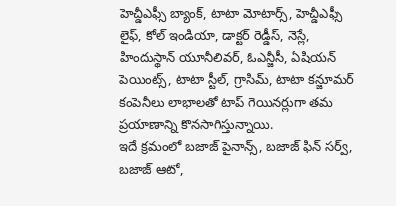హెచ్డీఎఫ్సీ బ్యాంక్, టాటా మోటార్స్, హెచ్డీఎఫ్సీ లైఫ్, కోల్ ఇండియా, డాక్టర్ రెడ్డీస్, నెస్లే, హిందుస్థాన్ యూనీలివర్, ఓఎన్జీసీ, ఏషియన్ పెయింట్స్, టాటా స్టీల్, గ్రాసిమ్, టాటా కన్జూమర్ కంపెనీలు లాభాలతో టాప్ గెయినర్లుగా తమ ప్రయాణాన్ని కొనసాగిస్తున్నాయి.
ఇదే క్రమంలో బజాజ్ పైనాన్స్, బజాజ్ ఫిన్ సర్వ్, బజాజ్ ఆటో,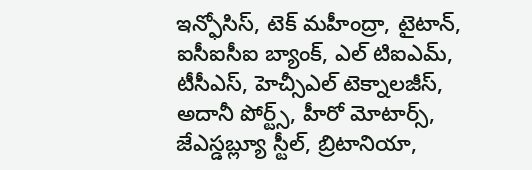ఇన్ఫోసిస్, టెక్ మహీంద్రా, టైటాన్, ఐసీఐసీఐ బ్యాంక్, ఎల్ టిఐఎమ్, టీసీఎస్, హెచ్సీఎల్ టెక్నాలజీస్, అదానీ పోర్ట్స్, హీరో మోటార్స్, జేఎస్డబ్ల్యూ స్టీల్, బ్రిటానియా,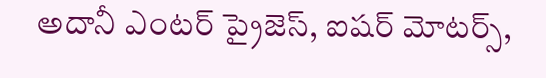అదానీ ఎంటర్ ప్రైజెస్, ఐషర్ మోటర్స్,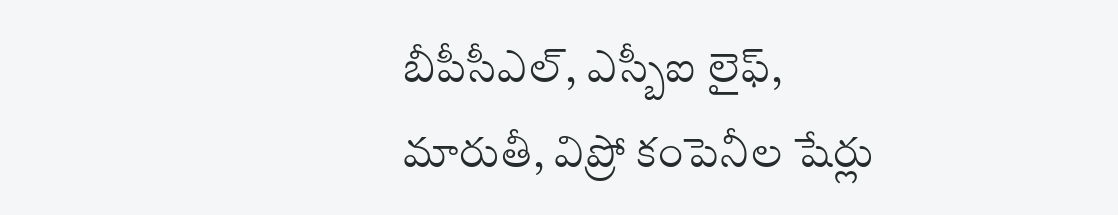బీపీసీఎల్, ఎస్బీఐ లైఫ్, మారుతీ, విప్రో కంపెనీల షేర్లు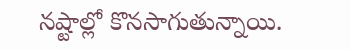నష్టాల్లో కొనసాగుతున్నాయి.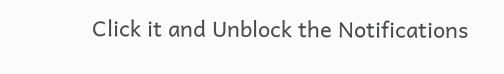Click it and Unblock the Notifications